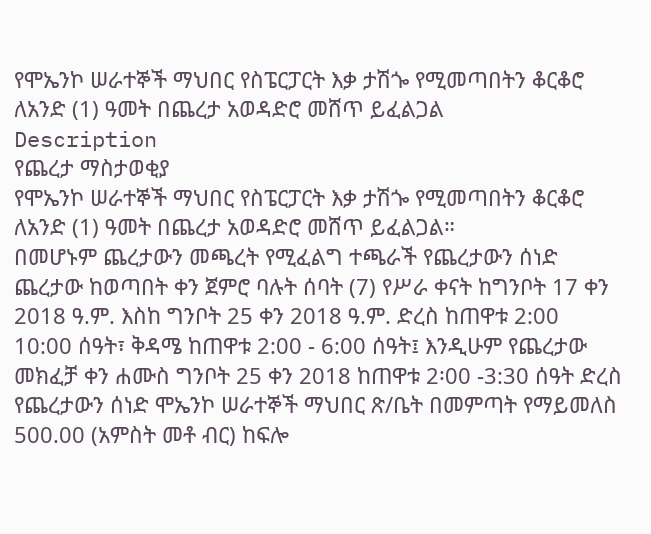የሞኤንኮ ሠራተኞች ማህበር የስፔርፓርት እቃ ታሽጐ የሚመጣበትን ቆርቆሮ ለአንድ (1) ዓመት በጨረታ አወዳድሮ መሸጥ ይፈልጋል
Description
የጨረታ ማስታወቂያ
የሞኤንኮ ሠራተኞች ማህበር የስፔርፓርት እቃ ታሽጐ የሚመጣበትን ቆርቆሮ ለአንድ (1) ዓመት በጨረታ አወዳድሮ መሸጥ ይፈልጋል።
በመሆኑም ጨረታውን መጫረት የሚፈልግ ተጫራች የጨረታውን ሰነድ ጨረታው ከወጣበት ቀን ጀምሮ ባሉት ሰባት (7) የሥራ ቀናት ከግንቦት 17 ቀን 2018 ዓ.ም. እስከ ግንቦት 25 ቀን 2018 ዓ.ም. ድረስ ከጠዋቱ 2:00 10:00 ሰዓት፣ ቅዳሜ ከጠዋቱ 2:00 - 6:00 ሰዓት፤ እንዲሁም የጨረታው መክፈቻ ቀን ሐሙስ ግንቦት 25 ቀን 2018 ከጠዋቱ 2፡00 -3:30 ሰዓት ድረስ የጨረታውን ሰነድ ሞኤንኮ ሠራተኞች ማህበር ጽ/ቤት በመምጣት የማይመለስ 500.00 (አምስት መቶ ብር) ከፍሎ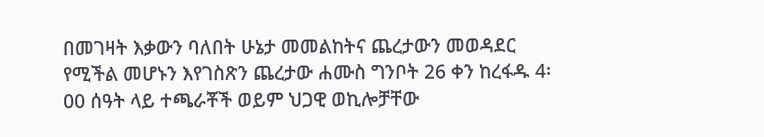በመገዛት እቃውን ባለበት ሁኔታ መመልከትና ጨረታውን መወዳደር የሚችል መሆኑን እየገስጽን ጨረታው ሐሙስ ግንቦት 26 ቀን ከረፋዱ 4፡00 ሰዓት ላይ ተጫራቾች ወይም ህጋዊ ወኪሎቻቸው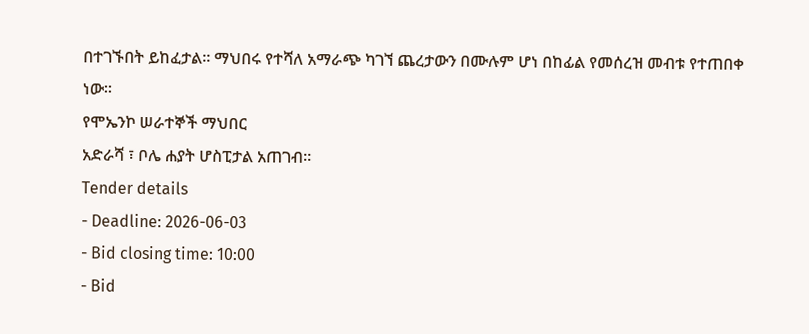በተገኙበት ይከፈታል። ማህበሩ የተሻለ አማራጭ ካገኘ ጨረታውን በሙሉም ሆነ በከፊል የመሰረዝ መብቱ የተጠበቀ ነው።
የሞኤንኮ ሠራተኞች ማህበር
አድራሻ ፣ ቦሌ ሐያት ሆስፒታል አጠገብ።
Tender details
- Deadline: 2026-06-03
- Bid closing time: 10:00
- Bid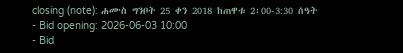closing (note): ሐሙስ ግንቦት 25 ቀን 2018 ከጠዋቱ 2፡00-3:30 ሰዓት
- Bid opening: 2026-06-03 10:00
- Bid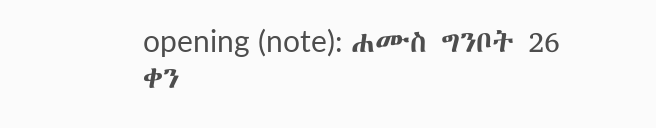opening (note): ሐሙስ ግንቦት 26 ቀን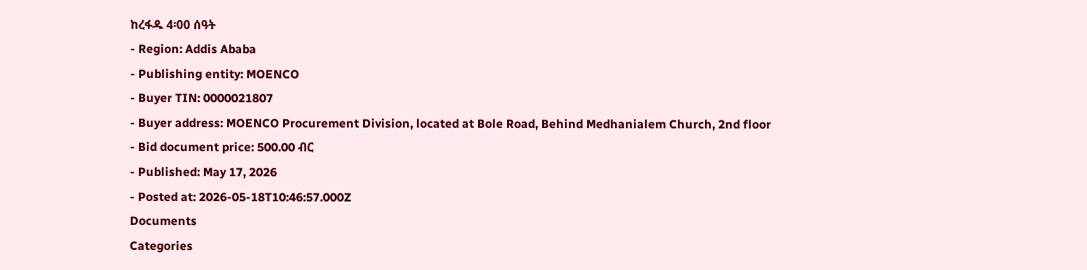ከረፋዱ 4፡00 ሰዓት
- Region: Addis Ababa
- Publishing entity: MOENCO
- Buyer TIN: 0000021807
- Buyer address: MOENCO Procurement Division, located at Bole Road, Behind Medhanialem Church, 2nd floor
- Bid document price: 500.00 ብር
- Published: May 17, 2026
- Posted at: 2026-05-18T10:46:57.000Z
Documents
Categories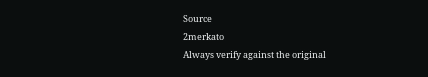Source
2merkato
Always verify against the original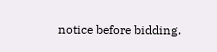notice before bidding.